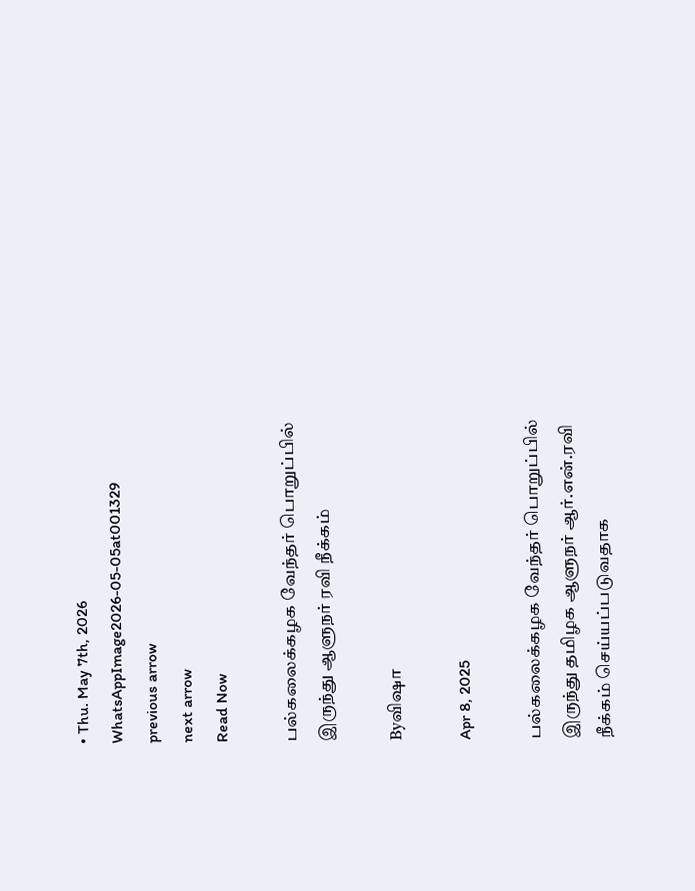• Thu. May 7th, 2026
WhatsAppImage2026-05-05at001329
previous arrow
next arrow
Read Now

பல்கலைக்கழக வேந்தர் பொறுப்பில் இருந்து ஆளுநர் ரவி நீக்கம்

Byவிஷா

Apr 8, 2025

பல்கலைக்கழக வேந்தர் பொறுப்பில் இருந்து தமிழக ஆளுநர் ஆர்.என்.ரவி நீக்கம் செய்யப்படுவதாக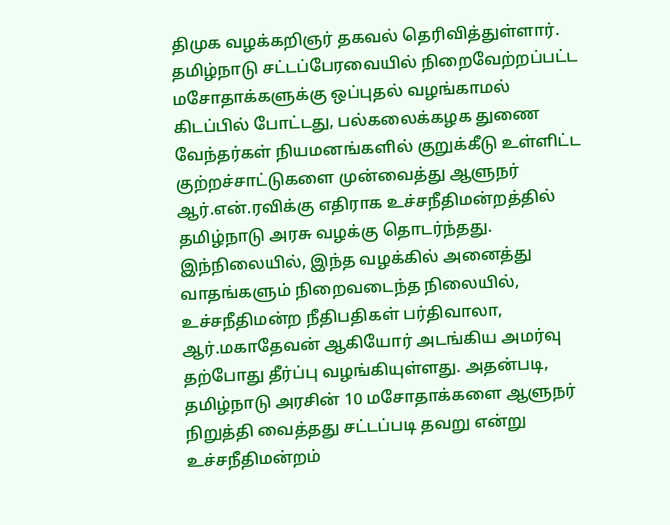திமுக வழக்கறிஞர் தகவல் தெரிவித்துள்ளார்.
தமிழ்நாடு சட்டப்பேரவையில் நிறைவேற்றப்பட்ட மசோதாக்களுக்கு ஒப்புதல் வழங்காமல் கிடப்பில் போட்டது, பல்கலைக்கழக துணை வேந்தர்கள் நியமனங்களில் குறுக்கீடு உள்ளிட்ட குற்றச்சாட்டுகளை முன்வைத்து ஆளுநர் ஆர்.என்.ரவிக்கு எதிராக உச்சநீதிமன்றத்தில் தமிழ்நாடு அரசு வழக்கு தொடர்ந்தது.
இந்நிலையில், இந்த வழக்கில் அனைத்து வாதங்களும் நிறைவடைந்த நிலையில், உச்சநீதிமன்ற நீதிபதிகள் பர்திவாலா, ஆர்.மகாதேவன் ஆகியோர் அடங்கிய அமர்வு தற்போது தீர்ப்பு வழங்கியுள்ளது. அதன்படி, தமிழ்நாடு அரசின் 10 மசோதாக்களை ஆளுநர் நிறுத்தி வைத்தது சட்டப்படி தவறு என்று உச்சநீதிமன்றம்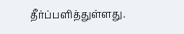தீர்ப்பளித்துள்ளது.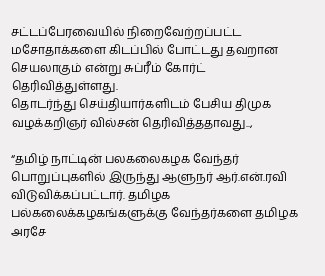சட்டப்பேரவையில் நிறைவேற்றப்பட்ட மசோதாக்களை கிடப்பில் போட்டது தவறான செயலாகும் என்று சுப்ரீம் கோர்ட் தெரிவித்துள்ளது.
தொடர்ந்து செய்தியார்களிடம் பேசிய திமுக வழக்கறிஞர் வில்சன் தெரிவித்ததாவது..,

“தமிழ் நாட்டின் பலகலைகழக வேந்தர் பொறுப்புகளில் இருந்து ஆளுநர் ஆர்.என்.ரவி விடுவிக்கப்பட்டார். தமிழக பல்கலைக்கழகங்களுக்கு வேந்தர்களை தமிழக அரசே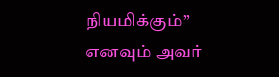நியமிக்கும்” எனவும் அவர்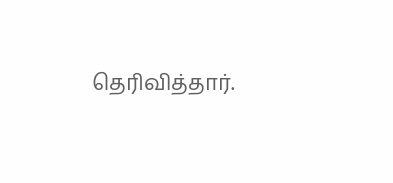தெரிவித்தார்.